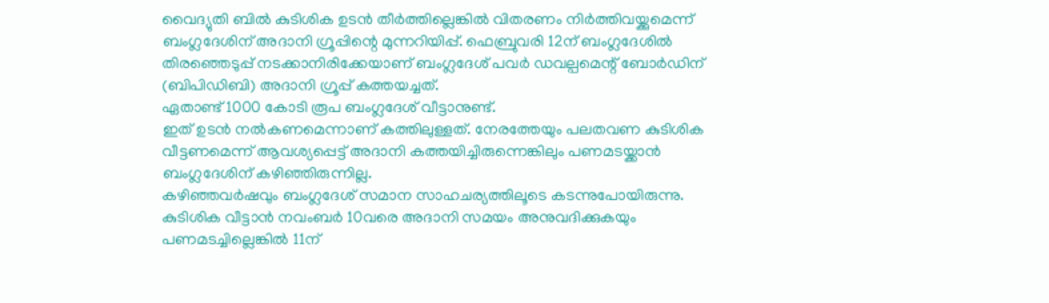വൈദ്യുതി ബിൽ കുടിശിക ഉടൻ തീർത്തില്ലെങ്കിൽ വിതരണം നിർത്തിവയ്ക്കുമെന്ന് ബംഗ്ലദേശിന് അദാനി ഗ്രൂപ്പിന്റെ മുന്നറിയിപ്പ്. ഫെബ്രുവരി 12ന് ബംഗ്ലദേശിൽ തിരഞ്ഞെടുപ്പ് നടക്കാനിരിക്കേയാണ് ബംഗ്ലദേശ് പവർ ഡവല്പമെന്റ് ബോർഡിന് (ബിപിഡിബി) അദാനി ഗ്രൂപ്പ് കത്തയച്ചത്.
ഏതാണ്ട് 1000 കോടി രൂപ ബംഗ്ലദേശ് വീട്ടാനുണ്ട്.
ഇത് ഉടൻ നൽകണമെന്നാണ് കത്തിലുള്ളത്. നേരത്തേയും പലതവണ കുടിശിക വീട്ടണമെന്ന് ആവശ്യപ്പെട്ട് അദാനി കത്തയിച്ചിരുന്നെങ്കിലും പണമടയ്ക്കാൻ ബംഗ്ലദേശിന് കഴിഞ്ഞിരുന്നില്ല.
കഴിഞ്ഞവർഷവും ബംഗ്ലദേശ് സമാന സാഹചര്യത്തിലൂടെ കടന്നുപോയിരുന്നു.
കുടിശിക വീട്ടാൻ നവംബർ 10വരെ അദാനി സമയം അനുവദിക്കുകയും പണമടച്ചില്ലെങ്കിൽ 11ന്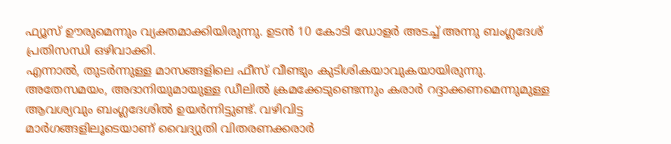ഫ്യൂസ് ഊരുമെന്നും വ്യക്തമാക്കിയിരുന്നു. ഉടൻ 10 കോടി ഡോളർ അടച്ച് അന്നു ബംഗ്ലദേശ് പ്രതിസന്ധി ഒഴിവാക്കി.
എന്നാൽ, തുടർന്നുള്ള മാസങ്ങളിലെ ഫീസ് വീണ്ടും കുടിശികയാവുകയായിരുന്നു.
അതേസമയം, അദാനിയുമായുള്ള ഡീലിൽ ക്രമക്കേടുണ്ടെന്നും കരാർ റദ്ദാക്കണമെന്നുമുള്ള ആവശ്യവും ബംഗ്ലദേശിൽ ഉയർന്നിട്ടുണ്ട്. വഴിവിട്ട
മാർഗങ്ങളിലൂടെയാണ് വൈദ്യുതി വിതരണക്കരാർ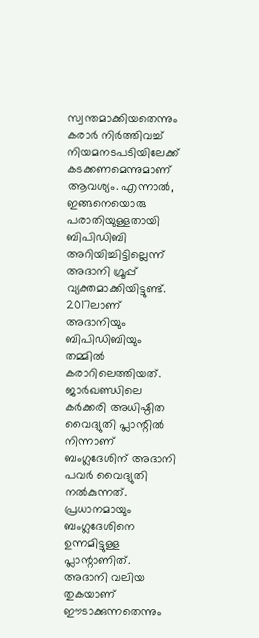സ്വന്തമാക്കിയതെന്നും കരാർ നിർത്തിവച്ച് നിയമനടപടിയിലേക്ക് കടക്കണമെന്നുമാണ് ആവശ്യം. എന്നാൽ, ഇങ്ങനെയൊരു പരാതിയുള്ളതായി ബിപിഡിബി അറിയിച്ചിട്ടില്ലെന്ന് അദാനി ഗ്രൂപ്പ് വ്യക്തമാക്കിയിട്ടുണ്ട്.
2017ലാണ് അദാനിയും ബിപിഡിബിയും തമ്മിൽ കരാറിലെത്തിയത്.
ജാർഖണ്ഡിലെ കർക്കരി അധിഷ്ഠിത വൈദ്യുതി പ്ലാന്റിൽ നിന്നാണ് ബംഗ്ലദേശിന് അദാനി പവർ വൈദ്യുതി നൽകുന്നത്. പ്രധാനമായും ബംഗ്ലദേശിനെ ഉന്നമിട്ടുള്ള പ്ലാന്റാണിത്.
അദാനി വലിയ തുകയാണ് ഈടാക്കുന്നതെന്നും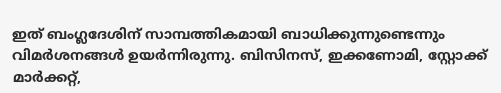ഇത് ബംഗ്ലദേശിന് സാമ്പത്തികമായി ബാധിക്കുന്നുണ്ടെന്നും വിമർശനങ്ങൾ ഉയർന്നിരുന്നു. ബിസിനസ്, ഇക്കണോമി, സ്റ്റോക്ക് മാർക്കറ്റ്,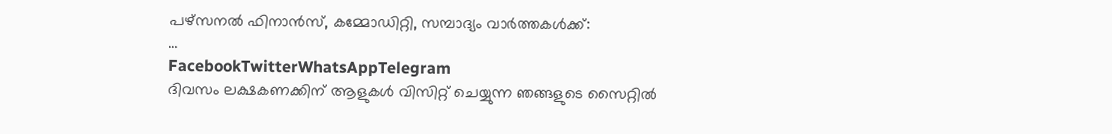പഴ്സനൽ ഫിനാൻസ്, കമ്മോഡിറ്റി, സമ്പാദ്യം വാർത്തകൾക്ക്:
…
FacebookTwitterWhatsAppTelegram
ദിവസം ലക്ഷകണക്കിന് ആളുകൾ വിസിറ്റ് ചെയ്യുന്ന ഞങ്ങളുടെ സൈറ്റിൽ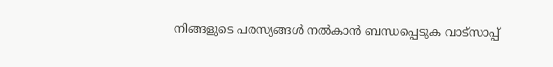നിങ്ങളുടെ പരസ്യങ്ങൾ നൽകാൻ ബന്ധപ്പെടുക വാട്സാപ്പ്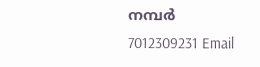നമ്പർ 7012309231 Email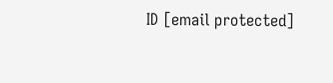ID [email protected]